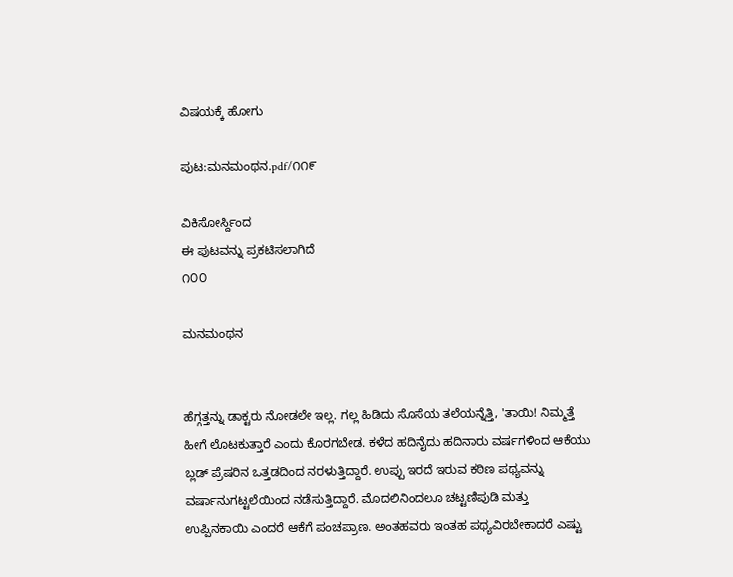ವಿಷಯಕ್ಕೆ ಹೋಗು

ಪುಟ:ಮನಮಂಥನ.pdf/೧೧೯

ವಿಕಿಸೋರ್ಸ್ದಿಂದ
ಈ ಪುಟವನ್ನು ಪ್ರಕಟಿಸಲಾಗಿದೆ
೧೦೦

ಮನಮಂಥನ


ಹೆಗ್ಗತ್ತನ್ನು ಡಾಕ್ಟರು ನೋಡಲೇ ಇಲ್ಲ. ಗಲ್ಲ ಹಿಡಿದು ಸೊಸೆಯ ತಲೆಯನ್ನೆತ್ತಿ, 'ತಾಯಿ! ನಿಮ್ಮತ್ತೆ ಹೀಗೆ ಲೊಟಕುತ್ತಾರೆ ಎಂದು ಕೊರಗಬೇಡ. ಕಳೆದ ಹದಿನೈದು ಹದಿನಾರು ವರ್ಷಗಳಿಂದ ಆಕೆಯು ಬ್ಲಡ್‌ ಪ್ರೆಷರಿನ ಒತ್ತಡದಿಂದ ನರಳುತ್ತಿದ್ದಾರೆ. ಉಪ್ಪು ಇರದೆ ಇರುವ ಕಠಿಣ ಪಥ್ಯವನ್ನು ವರ್ಷಾನುಗಟ್ಟಲೆಯಿಂದ ನಡೆಸುತ್ತಿದ್ದಾರೆ. ಮೊದಲಿನಿಂದಲೂ ಚಟ್ಟಣಿಪುಡಿ ಮತ್ತು ಉಪ್ಪಿನಕಾಯಿ ಎಂದರೆ ಆಕೆಗೆ ಪಂಚಪ್ರಾಣ. ಅಂತಹವರು ಇಂತಹ ಪಥ್ಯವಿರಬೇಕಾದರೆ ಎಷ್ಟು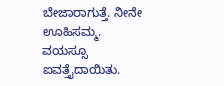ಬೇಜಾರಾಗುತ್ತೆ. ನೀನೇ ಊಹಿಸಮ್ಮ. ವಯಸ್ಸೂ ಐವತ್ತೈದಾಯಿತು.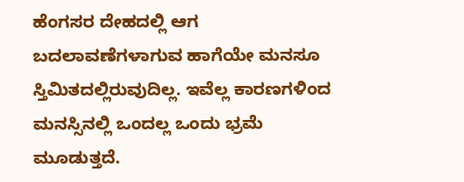ಹೆಂಗಸರ ದೇಹದಲ್ಲಿ ಆಗ ಬದಲಾವಣೆಗಳಾಗುವ ಹಾಗೆಯೇ ಮನಸೂ ಸ್ತಿಮಿತದಲ್ಲಿರುವುದಿಲ್ಲ. ಇವೆಲ್ಲ ಕಾರಣಗಳಿಂದ ಮನಸ್ಸಿನಲ್ಲಿ ಒಂದಲ್ಲ ಒಂದು ಭ್ರಮೆ ಮೂಡುತ್ತದೆ.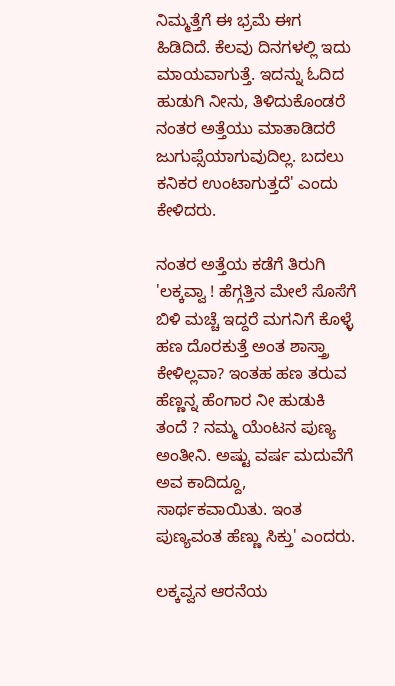ನಿಮ್ಮತ್ತೆಗೆ ಈ ಭ್ರಮೆ ಈಗ ಹಿಡಿದಿದೆ. ಕೆಲವು ದಿನಗಳಲ್ಲಿ ಇದು ಮಾಯವಾಗುತ್ತೆ. ಇದನ್ನು ಓದಿದ ಹುಡುಗಿ ನೀನು, ತಿಳಿದುಕೊಂಡರೆ ನಂತರ ಅತ್ತೆಯು ಮಾತಾಡಿದರೆ ಜುಗುಪ್ಸೆಯಾಗುವುದಿಲ್ಲ. ಬದಲು ಕನಿಕರ ಉಂಟಾಗುತ್ತದೆ' ಎಂದು ಕೇಳಿದರು.

ನಂತರ ಅತ್ತೆಯ ಕಡೆಗೆ ತಿರುಗಿ 'ಲಕ್ಕವ್ವಾ ! ಹೆಗ್ಗತ್ತಿನ ಮೇಲೆ ಸೊಸೆಗೆ ಬಿಳಿ ಮಚ್ಚೆ ಇದ್ದರೆ ಮಗನಿಗೆ ಕೊಳ್ಳೆ ಹಣ ದೊರಕುತ್ತೆ ಅಂತ ಶಾಸ್ತ್ರಾ ಕೇಳಿಲ್ಲವಾ? ಇಂತಹ ಹಣ ತರುವ ಹೆಣ್ಣನ್ನ ಹೆಂಗಾರ ನೀ ಹುಡುಕಿ ತಂದೆ ? ನಮ್ಮ ಯೆಂಟನ ಪುಣ್ಯ ಅಂತೀನಿ. ಅಷ್ಟು ವರ್ಷ ಮದುವೆಗೆ ಅವ ಕಾದಿದ್ದೂ, ಸಾರ್ಥಕವಾಯಿತು. ಇಂತ ಪುಣ್ಯವಂತ ಹೆಣ್ಣು ಸಿಕ್ತು' ಎಂದರು.

ಲಕ್ಕವ್ವನ ಆರನೆಯ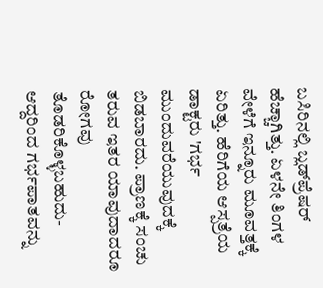ಬಸಿರಿನಲ್ಲಿ ಬ್ಲಡ್‌ಪ್ರೆಷರ್ ಹೆಚ್ಚಾಗಿತ್ತು. ಏಳನೇ ತಿಂಗಳ ವೇಳೆಗೆ ಇನ್ನೂರು ಮೂವತ್ತಕ್ಕೆ ಏರಿತ್ತು. ಹೆರಿಗೆಯ ಆಸ್ಪತ್ರೆಯ ಡಾಕ್ಟರು 'ಗರ್ಭ ಮುಂದುವರೆಯುವುದಕ್ಕೆ ಬಿಡಬಾರದು. ಪ್ರಾಣಕ್ಕೆ ಸಂಚು ತರುವ ಇತರ ಯಾವುದಾದರೂ ರೋಗವು ತೊಡರಿಕೊಳ್ಳಬಹುದು-ಆದ್ದರಿಂದ ಗರ್ಭಪಾತವನ್ನು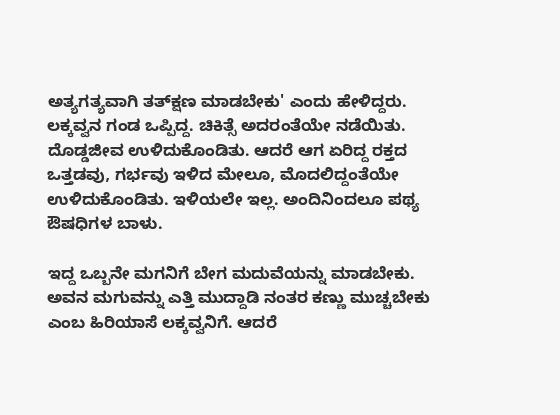ಅತ್ಯಗತ್ಯವಾಗಿ ತತ್‌ಕ್ಷಣ ಮಾಡಬೇಕು' ಎಂದು ಹೇಳಿದ್ದರು. ಲಕ್ಕವ್ವನ ಗಂಡ ಒಪ್ಪಿದ್ದ. ಚಿಕಿತ್ಸೆ ಅದರಂತೆಯೇ ನಡೆಯಿತು. ದೊಡ್ಡಜೀವ ಉಳಿದುಕೊಂಡಿತು. ಆದರೆ ಆಗ ಏರಿದ್ದ ರಕ್ತದ ಒತ್ತಡವು, ಗರ್ಭವು ಇಳಿದ ಮೇಲೂ, ಮೊದಲಿದ್ದಂತೆಯೇ ಉಳಿದುಕೊಂಡಿತು. ಇಳಿಯಲೇ ಇಲ್ಲ. ಅಂದಿನಿಂದಲೂ ಪಥ್ಯ ಔಷಧಿಗಳ ಬಾಳು.

ಇದ್ದ ಒಬ್ಬನೇ ಮಗನಿಗೆ ಬೇಗ ಮದುವೆಯನ್ನು ಮಾಡಬೇಕು. ಅವನ ಮಗುವನ್ನು ಎತ್ತಿ ಮುದ್ದಾಡಿ ನಂತರ ಕಣ್ಣು ಮುಚ್ಚಬೇಕು ಎಂಬ ಹಿರಿಯಾಸೆ ಲಕ್ಕವ್ವನಿಗೆ. ಆದರೆ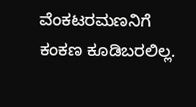ವೆಂಕಟರಮಣನಿಗೆ ಕಂಕಣ ಕೂಡಿಬರಲಿಲ್ಲ.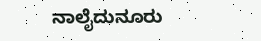ನಾಲೈದುನೂರು